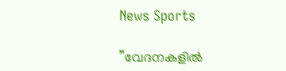News Sports

”വേദനകളില്‍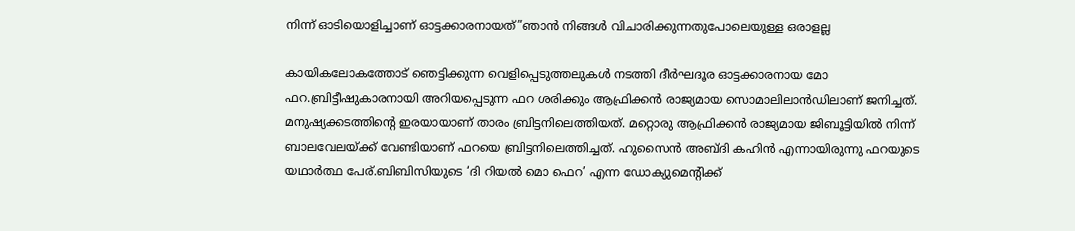നിന്ന് ഓടിയൊളിച്ചാണ് ഓട്ടക്കാരനായത്”ഞാന്‍ നിങ്ങള്‍ വിചാരിക്കുന്നതുപോലെയുള്ള ഒരാളല്ല

കായികലോകത്തോട് ഞെട്ടിക്കുന്ന വെളിപ്പെടുത്തലുകൾ നടത്തി ദീര്‍ഘദൂര ഓട്ടക്കാരനായ മോ ഫറ.ബ്രിട്ടീഷുകാരനായി അറിയപ്പെടുന്ന ഫറ ശരിക്കും ആഫ്രിക്കന്‍ രാജ്യമായ സൊമാലിലാന്‍ഡിലാണ് ജനിച്ചത്. മനുഷ്യക്കടത്തിന്റെ ഇരയായാണ് താരം ബ്രിട്ടനിലെത്തിയത്. മറ്റൊരു ആഫ്രിക്കന്‍ രാജ്യമായ ജിബൂട്ടിയില്‍ നിന്ന് ബാലവേലയ്ക്ക് വേണ്ടിയാണ് ഫറയെ ബ്രിട്ടനിലെത്തിച്ചത്. ഹുസൈന്‍ അബ്ദി കഹിന്‍ എന്നായിരുന്നു ഫറയുടെ യഥാര്‍ത്ഥ പേര്.ബിബിസിയുടെ ‘ദി റിയല്‍ മൊ ഫെറ’ എന്ന ഡോക്യുമെന്റിക്ക്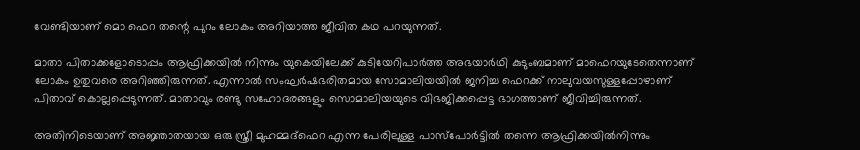വേണ്ടിയാണ് മൊ ഫെറ തന്റെ പുറം ലോകം അറിയാത്ത ജീവിത കഥ പറയുന്നത്.

മാതാ പിതാക്കളോടൊപ്പം ആഫ്രിക്കയില്‍ നിന്നും യുകെയിലേക്ക് കുടിയേറിപാര്‍ത്ത അഭയാര്‍ഥി കുടുംബമാണ് മാഫെറയുടേതെന്നാണ് ലോകം ഉതുവരെ അറിഞ്ഞിരുന്നത്. എന്നാല്‍ സംഘര്‍ഷഭരിതമായ സോമാലിയയില്‍ ജനിച്ച ഫെറക്ക് നാലുവയസുള്ളപ്പോഴാണ് പിതാവ് കൊല്ലപ്പെടുന്നത്. മാതാവും രണ്ടു സഹോദരങ്ങളും സൊമാലിയയുടെ വിഭജിക്കപ്പെട്ട ഭാഗത്താണ് ജീവിച്ചിരുന്നത്.

അതിനിടെയാണ് അജ്ഞാതയായ ഒരു സ്ത്രീ മുഹമ്മദ്ഫെറ എന്ന പേരിലുള്ള പാസ്പോര്‍ട്ടില്‍ തന്നെ ആഫ്രിക്കയില്‍നിന്നും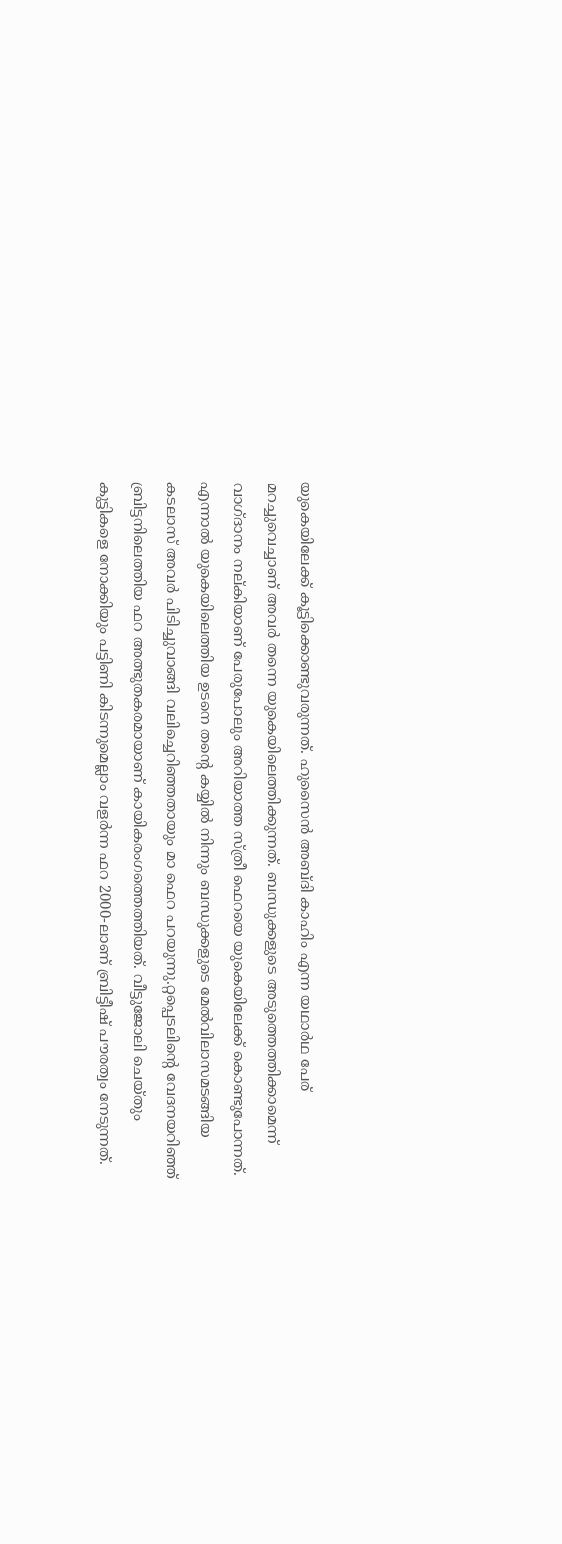യുകെയിലേക്ക് കൂട്ടിക്കൊണ്ടുവരുന്നത്. ഹുസൈന്‍ അബ്ദി കാഹിം എന്ന യഥാര്‍ഥ പേര് മറച്ചുവെച്ചാണ് അവര്‍ തന്നെ യുകെയിലെത്തിക്കുന്നത്. ബന്ധുക്കളുടെ അടുത്തെത്തിക്കാമെന്ന് വാഗ്ദാനം നല്കിയാണ് പേരുപോലും അറിയാത്ത സ്ത്രീ ഫെറയെ യുകെയിലേക്ക് കൊണ്ടുപോന്നത്. എന്നാല്‍ യുകെയിലെത്തിയ ഉടനെ തന്റെ കയ്യില്‍ നിന്നും ബന്ധുക്കളുടെ മേല്‍വിലാസമടങ്ങിയ കടലാസ് അവര്‍ പിടിച്ചുവാങ്ങി വലിച്ചെറിഞ്ഞതായും മാ ഫെറ പറയുന്നു.റ്റപ്പെടലിന്റെ വേദനയറിഞ്ഞ് ബ്രിട്ടനിലെത്തിയ ഫറ അത്ഭുതകരമായാണ് കായികരംഗത്തെത്തിയത്. വീട്ടുജോലി ചെയ്തും കുട്ടികളെ നോക്കിയും പട്ടിണി കിടന്നുമെല്ലാം വളര്‍ന്ന ഫറ 2000-ലാണ് ബ്രിട്ടീഷ് പൗരത്വം നേടുന്നത്.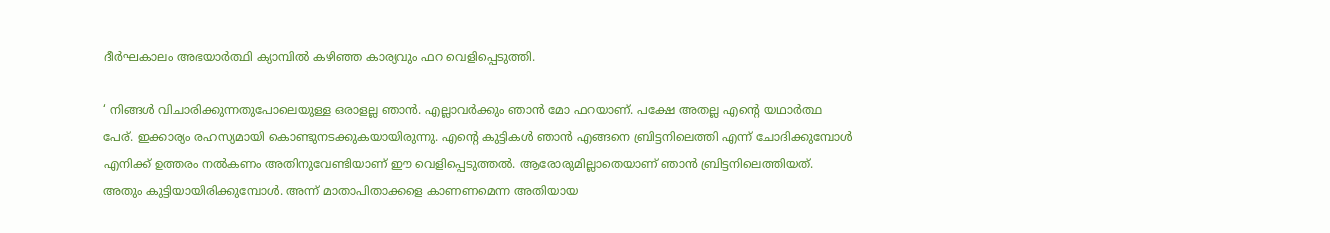ദീര്‍ഘകാലം അഭയാര്‍ത്ഥി ക്യാമ്പില്‍ കഴിഞ്ഞ കാര്യവും ഫറ വെളിപ്പെടുത്തി.

‘ നിങ്ങള്‍ വിചാരിക്കുന്നതുപോലെയുള്ള ഒരാളല്ല ഞാന്‍. എല്ലാവര്‍ക്കും ഞാന്‍ മോ ഫറയാണ്. പക്ഷേ അതല്ല എന്റെ യഥാര്‍ത്ഥ പേര്. ഇക്കാര്യം രഹസ്യമായി കൊണ്ടുനടക്കുകയായിരുന്നു. എന്റെ കുട്ടികള്‍ ഞാന്‍ എങ്ങനെ ബ്രിട്ടനിലെത്തി എന്ന് ചോദിക്കുമ്പോള്‍ എനിക്ക് ഉത്തരം നല്‍കണം അതിനുവേണ്ടിയാണ് ഈ വെളിപ്പെടുത്തല്‍. ആരോരുമില്ലാതെയാണ് ഞാന്‍ ബ്രിട്ടനിലെത്തിയത്. അതും കുട്ടിയായിരിക്കുമ്പോള്‍. അന്ന് മാതാപിതാക്കളെ കാണണമെന്ന അതിയായ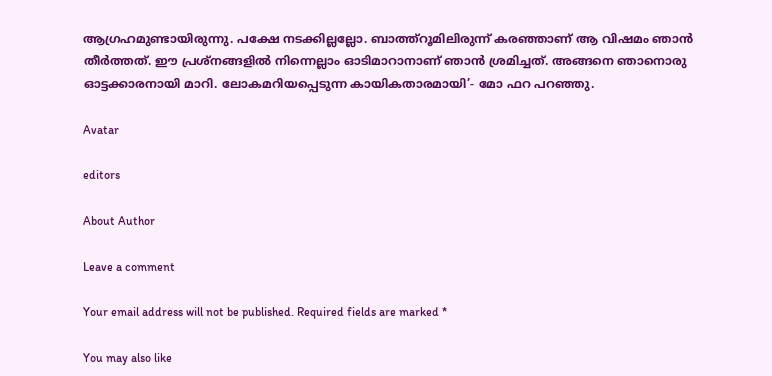ആഗ്രഹമുണ്ടായിരുന്നു. പക്ഷേ നടക്കില്ലല്ലോ. ബാത്ത്‌റൂമിലിരുന്ന് കരഞ്ഞാണ് ആ വിഷമം ഞാന്‍ തീര്‍ത്തത്. ഈ പ്രശ്‌നങ്ങളില്‍ നിന്നെല്ലാം ഓടിമാറാനാണ് ഞാന്‍ ശ്രമിച്ചത്. അങ്ങനെ ഞാനൊരു ഓട്ടക്കാരനായി മാറി. ലോകമറിയപ്പെടുന്ന കായികതാരമായി’- മോ ഫറ പറഞ്ഞു.

Avatar

editors

About Author

Leave a comment

Your email address will not be published. Required fields are marked *

You may also like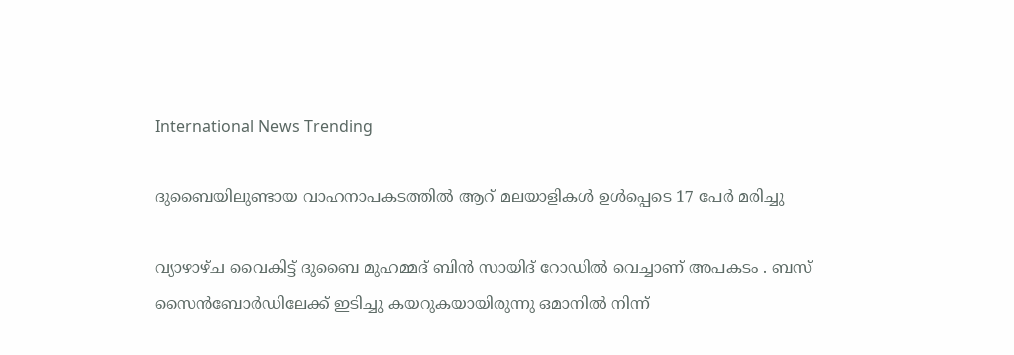International News Trending

ദുബൈയിലുണ്ടായ വാഹനാപകടത്തില്‍ ആറ് മലയാളികള്‍ ഉള്‍പ്പെടെ 17 പേര്‍ മരിച്ചു

വ്യാഴാഴ്ച വൈകിട്ട് ദുബൈ മുഹമ്മദ് ബിൻ സായിദ് റോഡിൽ വെച്ചാണ് അപകടം . ബസ് സൈൻബോർഡിലേക്ക് ഇടിച്ചു കയറുകയായിരുന്നു ഒമാനിൽ നിന്ന്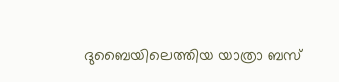ദുബൈയിലെത്തിയ യാത്രാ ബസ്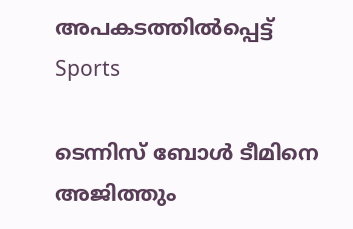അപകടത്തിൽപ്പെട്ട്
Sports

ടെന്നിസ് ബോള്‍ ടീമിനെ അജിത്തും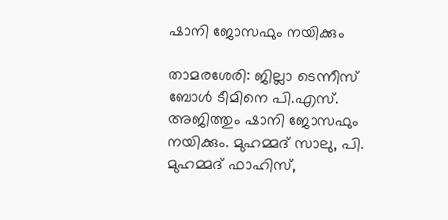ഷാനി ജോസഫും നയിക്കും

താമരശേരി: ജില്ലാ ടെന്നീസ് ബോള്‍ ടീമിനെ പി.എസ്. അജിത്തും ഷാനി ജോസഫും നയിക്കും. മുഹമ്മദ് സാലു, പി. മുഹമ്മദ് ഫാഹിസ്,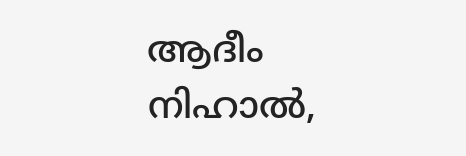ആദീം നിഹാല്‍,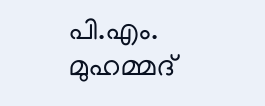പി.എം. മുഹമ്മദ്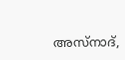അസ്നാദ്,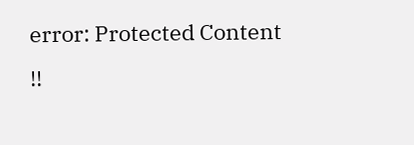error: Protected Content !!